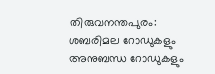തിരുവനന്തപുരം: ശബരിമല റോഡുകളും അനുബന്ധ റോഡുകളും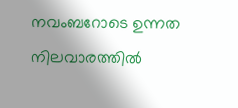നവംബറോടെ ഉന്നത നിലവാരത്തിൽ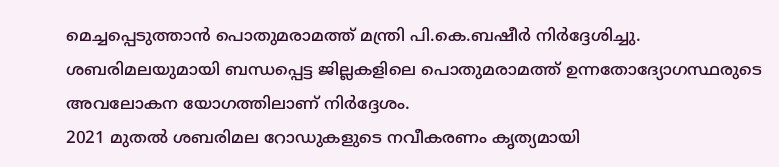മെച്ചപ്പെടുത്താൻ പൊതുമരാമത്ത് മന്ത്രി പി.കെ.ബഷീർ നിർദ്ദേശിച്ചു. ശബരിമലയുമായി ബന്ധപ്പെട്ട ജില്ലകളിലെ പൊതുമരാമത്ത് ഉന്നതോദ്യോഗസ്ഥരുടെ അവലോകന യോഗത്തിലാണ് നിർദ്ദേശം.
2021 മുതൽ ശബരിമല റോഡുകളുടെ നവീകരണം കൃത്യമായി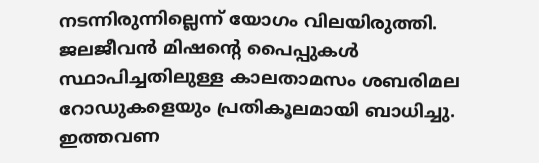നടന്നിരുന്നില്ലെന്ന് യോഗം വിലയിരുത്തി. ജലജീവൻ മിഷന്റെ പൈപ്പുകൾ സ്ഥാപിച്ചതിലുള്ള കാലതാമസം ശബരിമല റോഡുകളെയും പ്രതികൂലമായി ബാധിച്ചു. ഇത്തവണ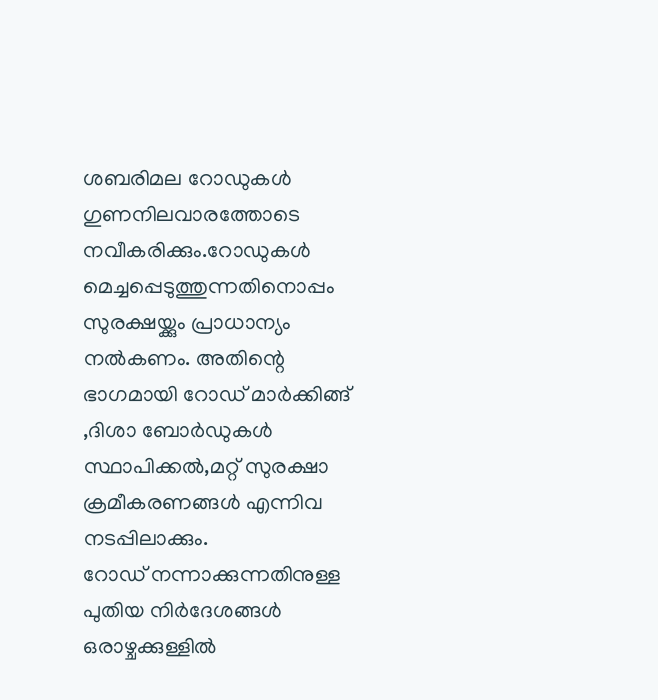ശബരിമല റോഡുകൾ ഗുണനിലവാരത്തോടെ നവീകരിക്കും.റോഡുകൾ മെച്ചപ്പെടുത്തുന്നതിനൊപ്പം സുരക്ഷയ്ക്കും പ്രാധാന്യം നൽകണം. അതിന്റെ ഭാഗമായി റോഡ് മാർക്കിങ്ങ് ,ദിശാ ബോർഡുകൾ സ്ഥാപിക്കൽ,മറ്റ് സുരക്ഷാ ക്രമീകരണങ്ങൾ എന്നിവ നടപ്പിലാക്കും.
റോഡ് നന്നാക്കുന്നതിനുള്ള പുതിയ നിർദേശങ്ങൾ ഒരാഴ്ചക്കുള്ളിൽ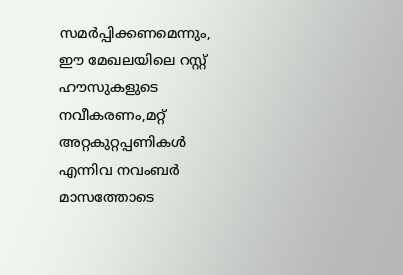സമർപ്പിക്കണമെന്നും, ഈ മേഖലയിലെ റസ്റ്റ് ഹൗസുകളുടെ നവീകരണം,മറ്റ് അറ്റകുറ്റപ്പണികൾ എന്നിവ നവംബർ മാസത്തോടെ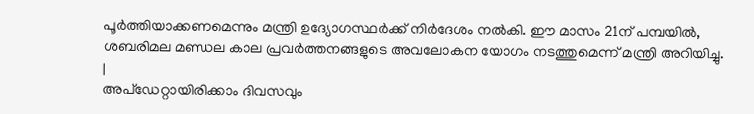പൂർത്തിയാക്കണമെന്നും മന്ത്രി ഉദ്യോഗസ്ഥർക്ക് നിർദേശം നൽകി. ഈ മാസം 21ന് പമ്പയിൽ, ശബരിമല മണ്ഡല കാല പ്രവർത്തനങ്ങളുടെ അവലോകന യോഗം നടത്തുമെന്ന് മന്ത്രി അറിയിച്ചു.
|
അപ്ഡേറ്റായിരിക്കാം ദിവസവും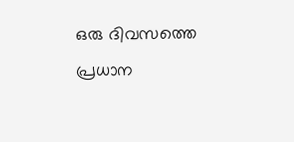ഒരു ദിവസത്തെ പ്രധാന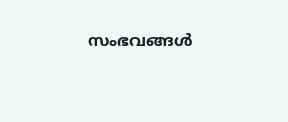സംഭവങ്ങൾ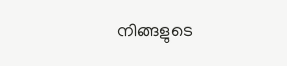നിങ്ങളുടെ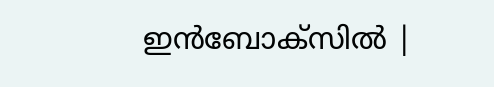ഇൻബോക്സിൽ |